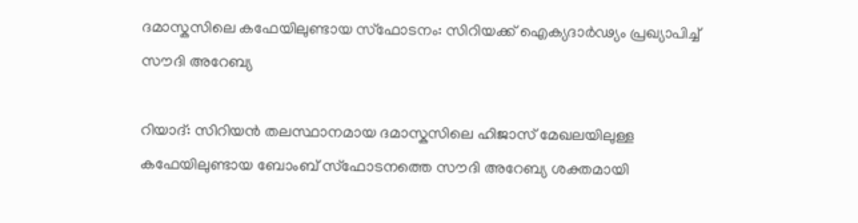ദമാസ്കസിലെ കഫേയിലുണ്ടായ സ്ഫോടനം: സിറിയക്ക് ഐക്യദാർഢ്യം പ്രഖ്യാപിച്ച് സൗദി അറേബ്യ

റിയാദ്: സിറിയൻ തലസ്ഥാനമായ ദമാസ്കസിലെ ഹിജാസ് മേഖലയിലുള്ള കഫേയിലുണ്ടായ ബോംബ് സ്ഫോടനത്തെ സൗദി അറേബ്യ ശക്തമായി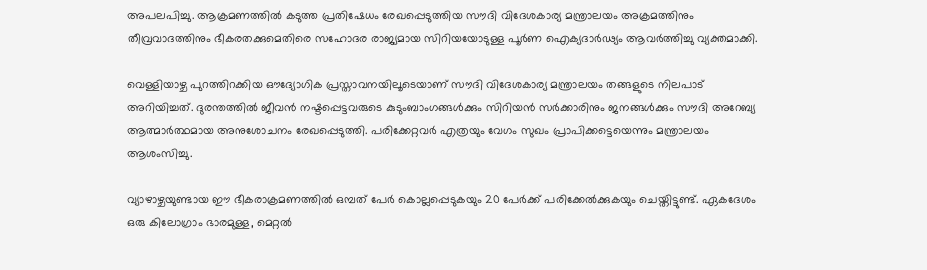അപലപിച്ചു. ആക്രമണത്തിൽ കടുത്ത പ്രതിഷേധം രേഖപ്പെടുത്തിയ സൗദി വിദേശകാര്യ മന്ത്രാലയം അക്രമത്തിനും തീവ്രവാദത്തിനും ഭീകരതക്കുമെതിരെ സഹോദര രാജ്യമായ സിറിയയോടുള്ള പൂർണ ഐക്യദാർഢ്യം ആവർത്തിച്ചു വ്യക്തമാക്കി.

വെള്ളിയാഴ്ച പുറത്തിറക്കിയ ഔദ്യോഗിക പ്രസ്താവനയിലൂടെയാണ് സൗദി വിദേശകാര്യ മന്ത്രാലയം തങ്ങളുടെ നിലപാട് അറിയിച്ചത്. ദുരന്തത്തിൽ ജീവൻ നഷ്ടപ്പെട്ടവരുടെ കുടുംബാംഗങ്ങൾക്കും സിറിയൻ സർക്കാരിനും ജനങ്ങൾക്കും സൗദി അറേബ്യ ആത്മാർത്ഥമായ അനുശോചനം രേഖപ്പെടുത്തി. പരിക്കേറ്റവർ എത്രയും വേഗം സുഖം പ്രാപിക്കട്ടെയെന്നും മന്ത്രാലയം ആശംസിച്ചു.

വ്യാഴാഴ്ചയുണ്ടായ ഈ ഭീകരാക്രമണത്തിൽ ഒമ്പത് പേർ കൊല്ലപ്പെടുകയും 20 പേർക്ക് പരിക്കേൽക്കുകയും ചെയ്തിട്ടുണ്ട്. ഏകദേശം ഒരു കിലോഗ്രാം ഭാരമുള്ള, മെറ്റൽ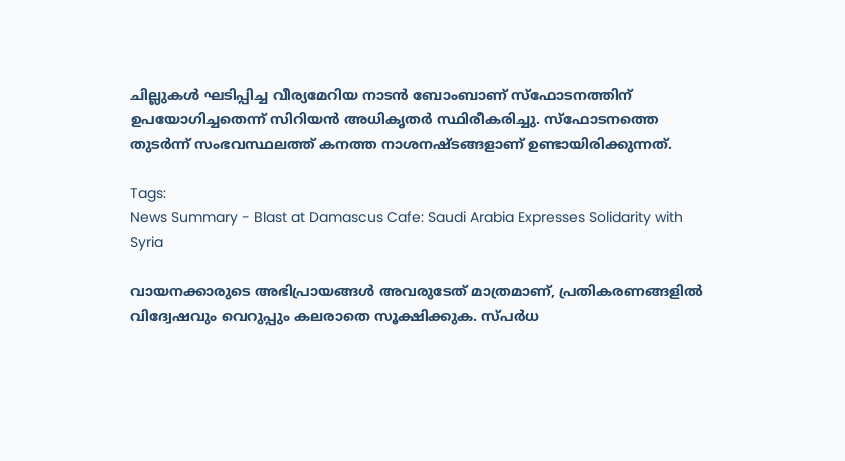ചില്ലുകൾ ഘടിപ്പിച്ച വീര്യമേറിയ നാടൻ ബോംബാണ് സ്ഫോടനത്തിന് ഉപയോഗിച്ചതെന്ന് സിറിയൻ അധികൃതർ സ്ഥിരീകരിച്ചു. സ്ഫോടനത്തെ തുടർന്ന് സംഭവസ്ഥലത്ത് കനത്ത നാശനഷ്ടങ്ങളാണ് ഉണ്ടായിരിക്കുന്നത്.

Tags:
News Summary - Blast at Damascus Cafe: Saudi Arabia Expresses Solidarity with Syria

വായനക്കാരുടെ അഭിപ്രായങ്ങള്‍ അവരുടേത് മാത്രമാണ്, പ്രതികരണങ്ങളിൽ വിദ്വേഷവും വെറുപ്പും കലരാതെ സൂക്ഷിക്കുക. സ്പർധ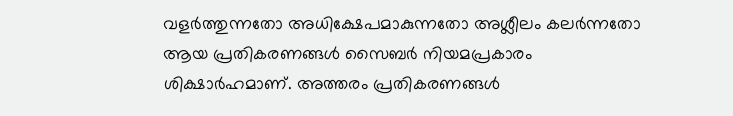വളർത്തുന്നതോ അധിക്ഷേപമാകുന്നതോ അശ്ലീലം കലർന്നതോ ആയ പ്രതികരണങ്ങൾ സൈബർ നിയമപ്രകാരം ശിക്ഷാർഹമാണ്. അത്തരം പ്രതികരണങ്ങൾ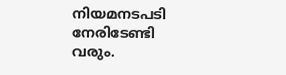നിയമനടപടി നേരിടേണ്ടി വരും.